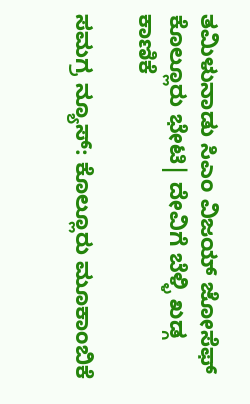ತಮಿಳುನಾಡು ಸಿಎಂ ವಿಜಯ್ ಜೋಸೆಫ್ ಕೊಲ್ಲೂರು ಭೇಟಿ| ದೇವಿಗೆ ಬೆಳ್ಳಿ ಖಡ್ಗ ಕಾಣಿಕೆ

ಸಮಗ್ರ ನ್ಯೂಸ್: ಕೊಲ್ಲೂರು ಮೂಕಾಂಬಿಕೆ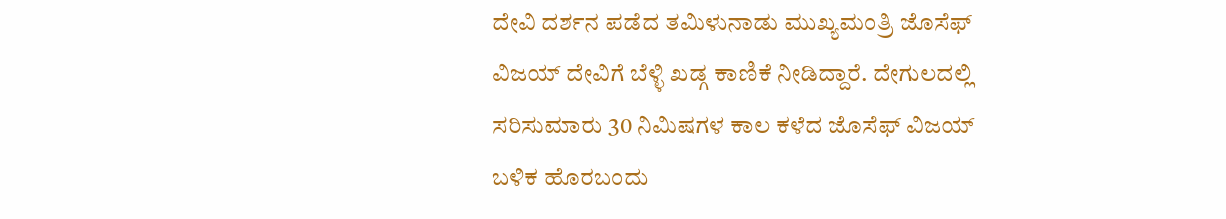ದೇವಿ ದರ್ಶನ ಪಡೆದ ತಮಿಳುನಾಡು ಮುಖ್ಯಮಂತ್ರಿ ಜೊಸೆಫ್ ವಿಜಯ್ ದೇವಿಗೆ ಬೆಳ್ಳಿ ಖಡ್ಗ ಕಾಣಿಕೆ ನೀಡಿದ್ದಾರೆ. ದೇಗುಲದಲ್ಲಿ ಸರಿಸುಮಾರು 30 ನಿಮಿಷಗಳ ಕಾಲ ಕಳೆದ ಜೊಸೆಫ್ ವಿಜಯ್ ಬಳಿಕ ಹೊರಬಂದು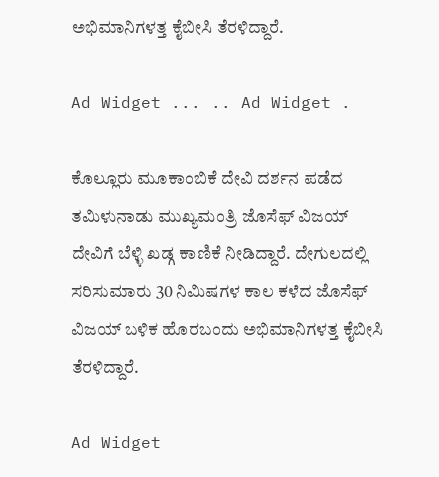ಅಭಿಮಾನಿಗಳತ್ತ ಕೈಬೀಸಿ ತೆರಳಿದ್ದಾರೆ.

Ad Widget ... .. Ad Widget .

ಕೊಲ್ಲೂರು ಮೂಕಾಂಬಿಕೆ ದೇವಿ ದರ್ಶನ ಪಡೆದ ತಮಿಳುನಾಡು ಮುಖ್ಯಮಂತ್ರಿ ಜೊಸೆಫ್ ವಿಜಯ್ ದೇವಿಗೆ ಬೆಳ್ಳಿ ಖಡ್ಗ ಕಾಣಿಕೆ ನೀಡಿದ್ದಾರೆ. ದೇಗುಲದಲ್ಲಿ ಸರಿಸುಮಾರು 30 ನಿಮಿಷಗಳ ಕಾಲ ಕಳೆದ ಜೊಸೆಫ್ ವಿಜಯ್ ಬಳಿಕ ಹೊರಬಂದು ಅಭಿಮಾನಿಗಳತ್ತ ಕೈಬೀಸಿ ತೆರಳಿದ್ದಾರೆ.

Ad Widget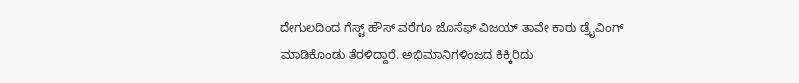ದೇಗುಲದಿಂದ ಗೆಸ್ಟ್ ಹೌಸ್ ವರೆಗೂ ಜೊಸೆಫ್ ವಿಜಯ್ ತಾವೇ ಕಾರು ಡ್ರೈವಿಂಗ್ ಮಾಡಿಕೊಂಡು ತೆರಳಿದ್ದಾರೆ. ಅಭಿಮಾನಿಗಳಿಂಜದ ಕಿಕ್ಕಿರಿದು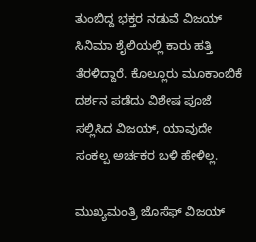ತುಂಬಿದ್ದ ಭಕ್ತರ ನಡುವೆ ವಿಜಯ್ ಸಿನಿಮಾ ಶೈಲಿಯಲ್ಲಿ ಕಾರು ಹತ್ತಿ ತೆರಳಿದ್ದಾರೆ. ಕೊಲ್ಲೂರು ಮೂಕಾಂಬಿಕೆ ದರ್ಶನ ಪಡೆದು ವಿಶೇಷ ಪೂಜೆ ಸಲ್ಲಿಸಿದ ವಿಜಯ್, ಯಾವುದೇ ಸಂಕಲ್ಪ ಅರ್ಚಕರ ಬಳಿ ಹೇಳಿಲ್ಲ.

ಮುಖ್ಯಮಂತ್ರಿ ಜೊಸೆಫ್ ವಿಜಯ್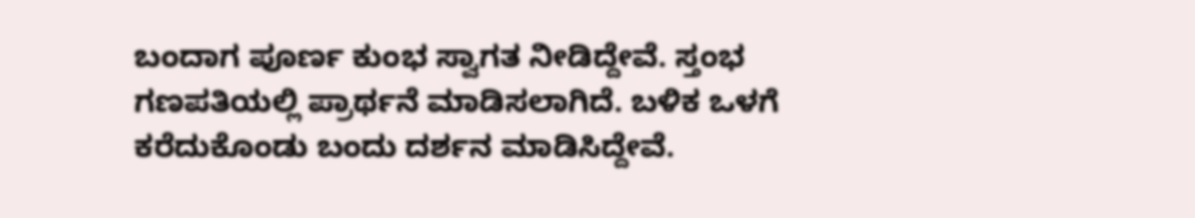ಬಂದಾಗ ಪೂರ್ಣ ಕುಂಭ ಸ್ವಾಗತ ನೀಡಿದ್ದೇವೆ. ಸ್ತಂಭ ಗಣಪತಿಯಲ್ಲಿ ಪ್ರಾರ್ಥನೆ ಮಾಡಿಸಲಾಗಿದೆ. ಬಳಿಕ ಒಳಗೆ ಕರೆದುಕೊಂಡು ಬಂದು ದರ್ಶನ ಮಾಡಿಸಿದ್ದೇವೆ.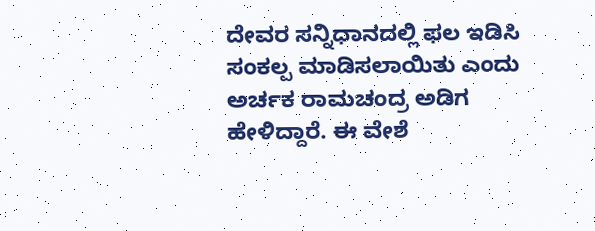ದೇವರ ಸನ್ನಿಧಾನದಲ್ಲಿ ಫಲ ಇಡಿಸಿ ಸಂಕಲ್ಪ ಮಾಡಿಸಲಾಯಿತು ಎಂದು ಅರ್ಚಕ ರಾಮಚಂದ್ರ ಅಡಿಗ ಹೇಳಿದ್ದಾರೆ. ಈ ವೇಶೆ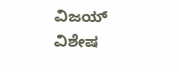ವಿಜಯ್ ವಿಶೇಷ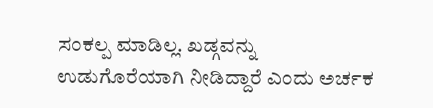ಸಂಕಲ್ಪ ಮಾಡಿಲ್ಲ. ಖಡ್ಗವನ್ನು ಉಡುಗೊರೆಯಾಗಿ ನೀಡಿದ್ದಾರೆ ಎಂದು ಅರ್ಚಕ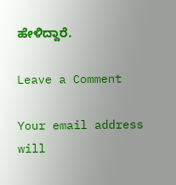ಹೇಳಿದ್ದಾರೆ.

Leave a Comment

Your email address will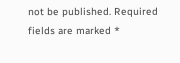not be published. Required fields are marked *